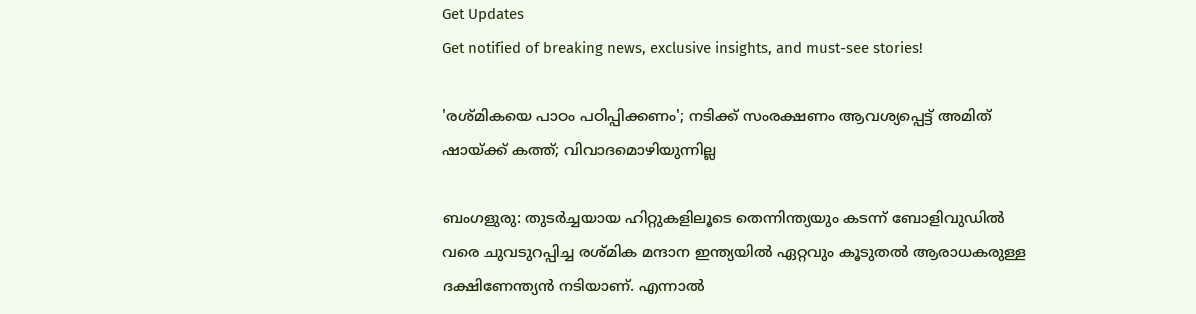Get Updates
Get notified of breaking news, exclusive insights, and must-see stories!

'രശ്മികയെ പാഠം പഠിപ്പിക്കണം'; നടിക്ക് സംരക്ഷണം ആവശ്യപ്പെട്ട് അമിത് ഷായ്ക്ക് കത്ത്; വിവാദമൊഴിയുന്നില്ല

ബംഗളുരു: തുടര്‍ച്ചയായ ഹിറ്റുകളിലൂടെ തെന്നിന്ത്യയും കടന്ന് ബോളിവുഡില്‍ വരെ ചുവടുറപ്പിച്ച രശ്മിക മന്ദാന ഇന്ത്യയില്‍ ഏറ്റവും കൂടുതല്‍ ആരാധകരുള്ള ദക്ഷിണേന്ത്യന്‍ നടിയാണ്. എന്നാല്‍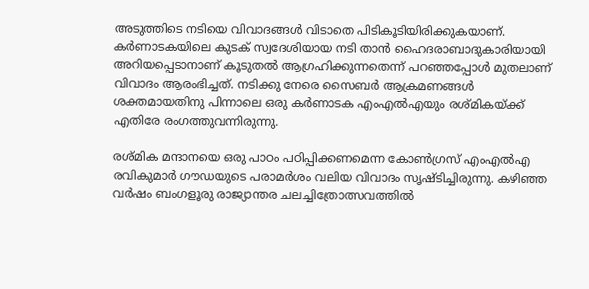അടുത്തിടെ നടിയെ വിവാദങ്ങള്‍ വിടാതെ പിടികൂടിയിരിക്കുകയാണ്. കര്‍ണാടകയിലെ കുടക് സ്വദേശിയായ നടി താന്‍ ഹൈദരാബാദുകാരിയായി അറിയപ്പെടാനാണ് കൂടുതല്‍ ആഗ്രഹിക്കുന്നതെന്ന് പറഞ്ഞപ്പോള്‍ മുതലാണ് വിവാദം ആരംഭിച്ചത്. നടിക്കു നേരെ സൈബര്‍ ആക്രമണങ്ങള്‍ ശക്തമായതിനു പിന്നാലെ ഒരു കര്‍ണാടക എംഎല്‍എയും രശ്മികയ്ക്ക് എതിരേ രംഗത്തുവന്നിരുന്നു.

രശ്മിക മന്ദാനയെ ഒരു പാഠം പഠിപ്പിക്കണമെന്ന കോണ്‍ഗ്രസ് എംഎല്‍എ രവികുമാര്‍ ഗൗഡയുടെ പരാമര്‍ശം വലിയ വിവാദം സൃഷ്ടിച്ചിരുന്നു. കഴിഞ്ഞ വര്‍ഷം ബംഗളൂരു രാജ്യാന്തര ചലച്ചിത്രോത്സവത്തില്‍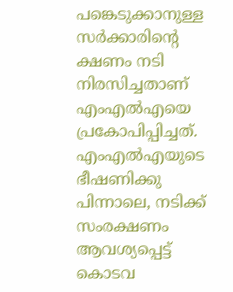പങ്കെടുക്കാനുള്ള സര്‍ക്കാരിന്റെ ക്ഷണം നടി നിരസിച്ചതാണ് എംഎല്‍എയെ പ്രകോപിപ്പിച്ചത്. എംഎല്‍എയുടെ ഭീഷണിക്കു പിന്നാലെ, നടിക്ക് സംരക്ഷണം ആവശ്യപ്പെട്ട് കൊടവ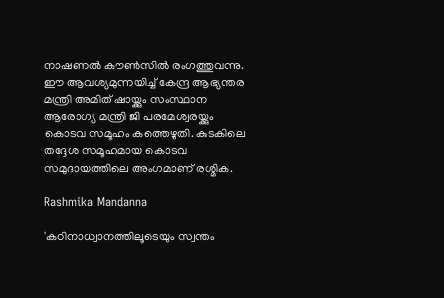നാഷണല്‍ കൗണ്‍സില്‍ രംഗത്തുവന്നു. ഈ ആവശ്യമുന്നയിച്ച് കേന്ദ്ര ആഭ്യന്തര മന്ത്രി അമിത് ഷായ്ക്കും സംസ്ഥാന ആരോഗ്യ മന്ത്രി ജി പരമേശ്വരയ്ക്കും കൊടവ സമൂഹം കത്തെഴുതി. കുടകിലെ തദ്ദേശ സമൂഹമായ കൊടവ സമുദായത്തിലെ അംഗമാണ് രശ്മിക.

Rashmika Mandanna

'കഠിനാധ്വാനത്തിലൂടെയും സ്വന്തം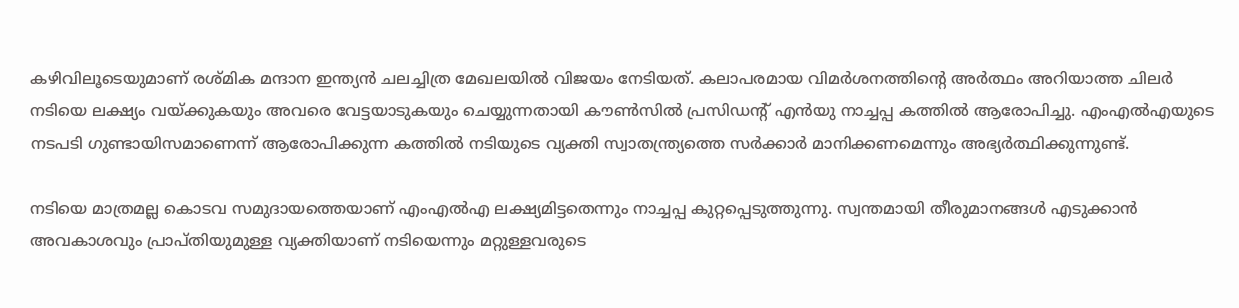കഴിവിലൂടെയുമാണ് രശ്മിക മന്ദാന ഇന്ത്യന്‍ ചലച്ചിത്ര മേഖലയില്‍ വിജയം നേടിയത്. കലാപരമായ വിമര്‍ശനത്തിന്റെ അര്‍ത്ഥം അറിയാത്ത ചിലര്‍ നടിയെ ലക്ഷ്യം വയ്ക്കുകയും അവരെ വേട്ടയാടുകയും ചെയ്യുന്നതായി കൗണ്‍സില്‍ പ്രസിഡന്റ് എന്‍യു നാച്ചപ്പ കത്തില്‍ ആരോപിച്ചു. എംഎല്‍എയുടെ നടപടി ഗുണ്ടായിസമാണെന്ന് ആരോപിക്കുന്ന കത്തില്‍ നടിയുടെ വ്യക്തി സ്വാതന്ത്ര്യത്തെ സര്‍ക്കാര്‍ മാനിക്കണമെന്നും അഭ്യര്‍ത്ഥിക്കുന്നുണ്ട്.

നടിയെ മാത്രമല്ല കൊടവ സമുദായത്തെയാണ് എംഎല്‍എ ലക്ഷ്യമിട്ടതെന്നും നാച്ചപ്പ കുറ്റപ്പെടുത്തുന്നു. സ്വന്തമായി തീരുമാനങ്ങള്‍ എടുക്കാന്‍ അവകാശവും പ്രാപ്തിയുമുള്ള വ്യക്തിയാണ് നടിയെന്നും മറ്റുള്ളവരുടെ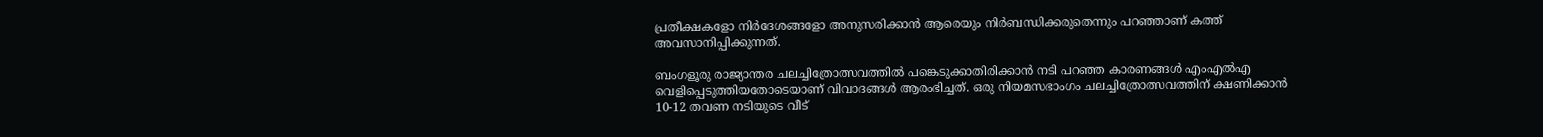പ്രതീക്ഷകളോ നിര്‍ദേശങ്ങളോ അനുസരിക്കാന്‍ ആരെയും നിര്‍ബന്ധിക്കരുതെന്നും പറഞ്ഞാണ് കത്ത് അവസാനിപ്പിക്കുന്നത്.

ബംഗളൂരു രാജ്യാന്തര ചലച്ചിത്രോത്സവത്തില്‍ പങ്കെടുക്കാതിരിക്കാന്‍ നടി പറഞ്ഞ കാരണങ്ങള്‍ എംഎല്‍എ വെളിപ്പെടുത്തിയതോടെയാണ് വിവാദങ്ങള്‍ ആരംഭിച്ചത്. ഒരു നിയമസഭാംഗം ചലച്ചിത്രോത്സവത്തിന് ക്ഷണിക്കാന്‍ 10-12 തവണ നടിയുടെ വീട്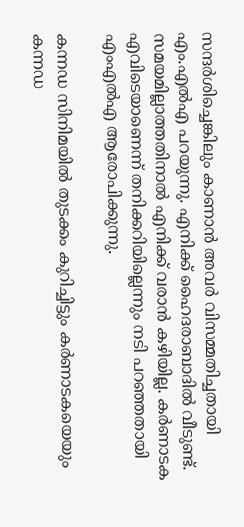സന്ദര്‍ശിച്ചെങ്കിലും കാണാന്‍ അവര്‍ വിസമ്മതിച്ചതായി എം.എല്‍എ പറയുന്നു. എനിക്ക് ഹൈദരാബാദില്‍ വീടുണ്ട്. സമയമില്ലാത്തതിനാല്‍ എനിക്ക് വരാന്‍ കഴിയില്ല. കര്‍ണാടക എവിടെയാണെന്ന് തനിക്കറിയില്ലെന്നും നടി പറഞ്ഞതായി എംഎല്‍എ ആരോപിക്കുന്നു.

കന്നഡ സിനിമയില്‍ തുടക്കം കുറിച്ചിട്ടും കര്‍ണാടകയെയും കന്നഡ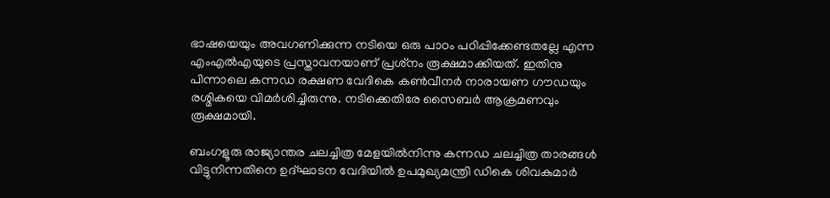ഭാഷയെയും അവഗണിക്കുന്ന നടിയെ ഒരു പാഠം പഠിപ്പിക്കേണ്ടതല്ലേ എന്ന എംഎല്‍എയുടെ പ്രസ്താവനയാണ് പ്രശ്‌നം രൂക്ഷമാക്കിയത്. ഇതിനു പിന്നാലെ കന്നഡ രക്ഷണ വേദികെ കണ്‍വീനര്‍ നാരായണ ഗൗഡയും രശ്മികയെ വിമര്‍ശിച്ചിരുന്നു. നടിക്കെതിരേ സൈബര്‍ ആക്രമണവും രൂക്ഷമായി.

ബംഗളൂരു രാജ്യാന്തര ചലച്ചിത്ര മേളയില്‍നിന്നു കന്നഡ ചലച്ചിത്ര താരങ്ങള്‍ വിട്ടുനിന്നതിനെ ഉദ്ഘാടന വേദിയില്‍ ഉപമുഖ്യമന്ത്രി ഡികെ ശിവകുമാര്‍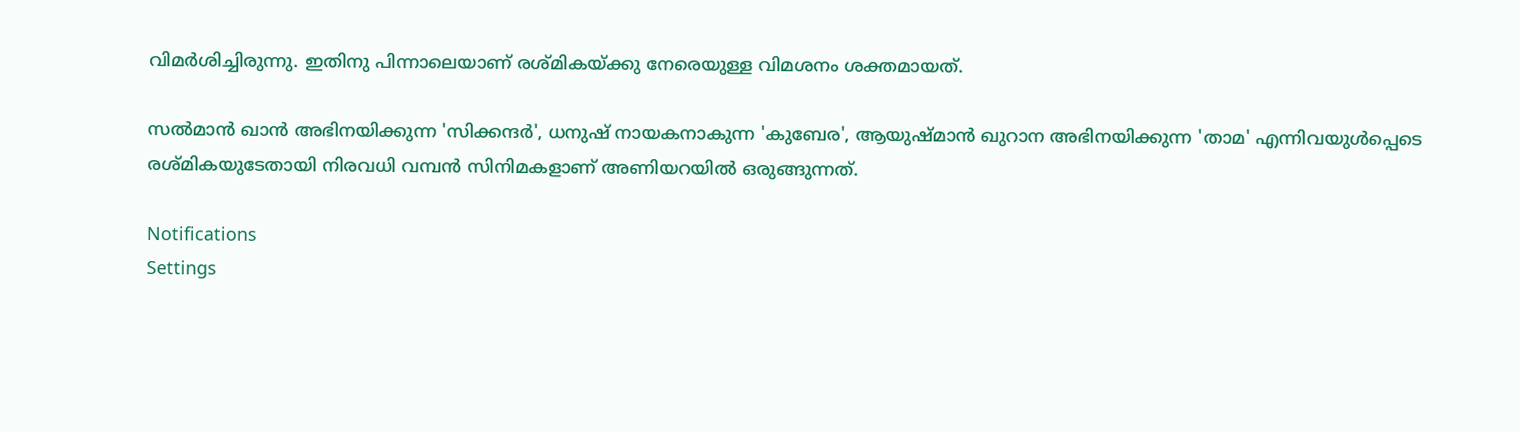വിമര്‍ശിച്ചിരുന്നു. ഇതിനു പിന്നാലെയാണ് രശ്മികയ്ക്കു നേരെയുള്ള വിമശനം ശക്തമായത്.

സല്‍മാന്‍ ഖാന്‍ അഭിനയിക്കുന്ന 'സിക്കന്ദര്‍', ധനുഷ് നായകനാകുന്ന 'കുബേര', ആയുഷ്മാന്‍ ഖുറാന അഭിനയിക്കുന്ന 'താമ' എന്നിവയുള്‍പ്പെടെ രശ്മികയുടേതായി നിരവധി വമ്പന്‍ സിനിമകളാണ് അണിയറയില്‍ ഒരുങ്ങുന്നത്.

Notifications
Settings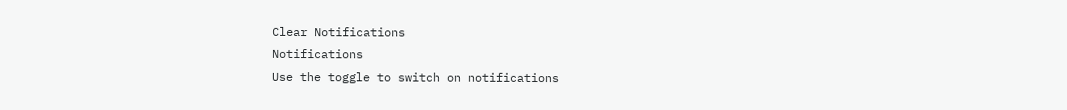Clear Notifications
Notifications
Use the toggle to switch on notifications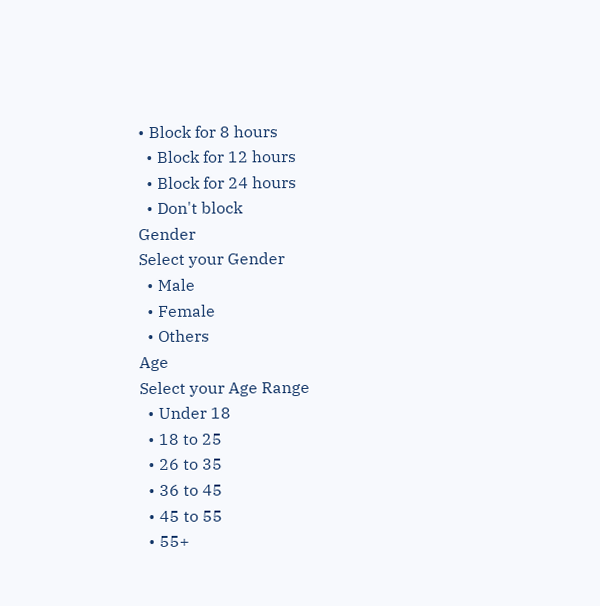• Block for 8 hours
  • Block for 12 hours
  • Block for 24 hours
  • Don't block
Gender
Select your Gender
  • Male
  • Female
  • Others
Age
Select your Age Range
  • Under 18
  • 18 to 25
  • 26 to 35
  • 36 to 45
  • 45 to 55
  • 55+